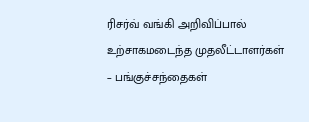ரிசர்வ் வங்கி அறிவிப்பால் உற்சாகமடைந்த முதலீட்டாளர்கள் – பங்குச்சந்தைகள்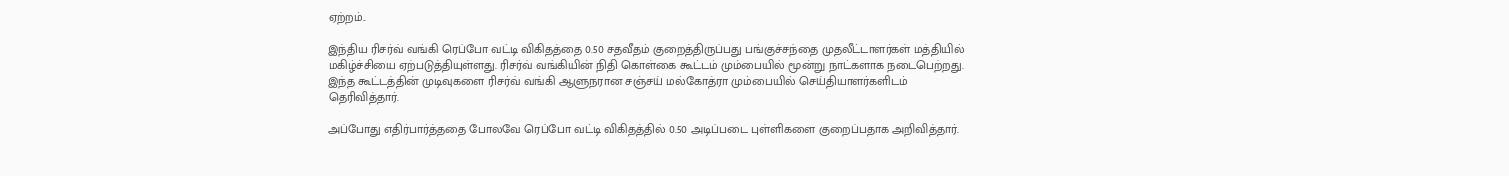ஏற்றம்..

இந்திய ரிசர்வ் வங்கி ரெப்போ வட்டி விகிதத்தை 0.50 சதவீதம் குறைத்திருப்பது பங்குச்சந்தை முதலீட்டாளர்கள் மத்தியில் மகிழ்ச்சியை ஏற்படுத்தியுள்ளது. ரிசர்வ் வங்கியின் நிதி கொள்கை கூட்டம் மும்பையில் மூன்று நாட்களாக நடைபெற்றது. இந்த கூட்டத்தின் முடிவுகளை ரிசர்வ் வங்கி ஆளுநரான சஞ்சய் மல்கோத்ரா மும்பையில் செய்தியாளர்களிடம் தெரிவித்தார்.

அப்போது எதிர்பார்த்ததை போலவே ரெப்போ வட்டி விகிதத்தில் 0.50 அடிப்படை புள்ளிகளை குறைப்பதாக அறிவித்தார்.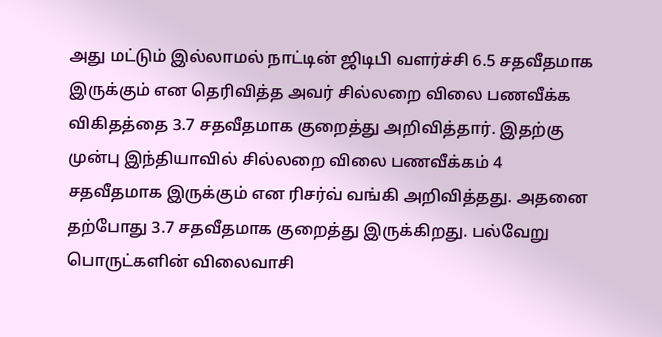அது மட்டும் இல்லாமல் நாட்டின் ஜிடிபி வளர்ச்சி 6.5 சதவீதமாக இருக்கும் என தெரிவித்த அவர் சில்லறை விலை பணவீக்க விகிதத்தை 3.7 சதவீதமாக குறைத்து அறிவித்தார். இதற்கு முன்பு இந்தியாவில் சில்லறை விலை பணவீக்கம் 4 சதவீதமாக இருக்கும் என ரிசர்வ் வங்கி அறிவித்தது. அதனை தற்போது 3.7 சதவீதமாக குறைத்து இருக்கிறது. பல்வேறு பொருட்களின் விலைவாசி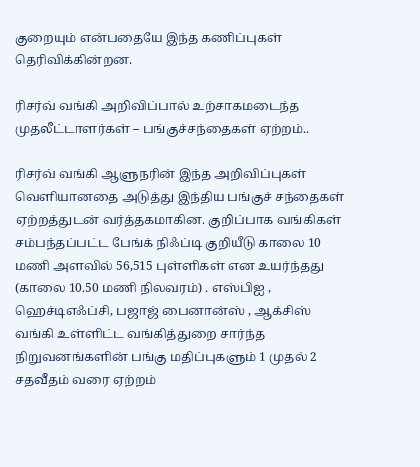குறையும் என்பதையே இந்த கணிப்புகள் தெரிவிக்கின்றன.

ரிசர்வ் வங்கி அறிவிப்பால் உற்சாகமடைந்த முதலீட்டாளர்கள் – பங்குச்சந்தைகள் ஏற்றம்..

ரிசர்வ் வங்கி ஆளுநரின் இந்த அறிவிப்புகள் வெளியானதை அடுத்து இந்திய பங்குச் சந்தைகள் ஏற்றத்துடன் வர்த்தகமாகின. குறிப்பாக வங்கிகள் சம்பந்தப்பட்ட பேங்க் நிஃப்டி குறியீடு காலை 10 மணி அளவில் 56,515 புள்ளிகள் என உயர்ந்தது (காலை 10.50 மணி நிலவரம்) . எஸ்பிஐ , ஹெச்டிஎஃப்சி, பஜாஜ் பைனான்ஸ் , ஆக்சிஸ் வங்கி உள்ளிட்ட வங்கித்துறை சார்ந்த நிறுவனங்களின் பங்கு மதிப்புகளும் 1 முதல் 2 சதவீதம் வரை ஏற்றம்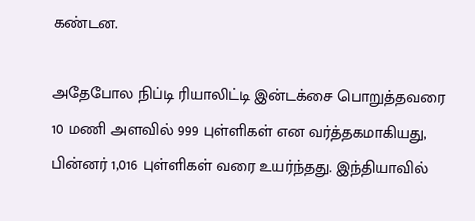கண்டன.

அதேபோல நிப்டி ரியாலிட்டி இன்டக்சை பொறுத்தவரை 10 மணி அளவில் 999 புள்ளிகள் என வர்த்தகமாகியது, பின்னர் 1,016 புள்ளிகள் வரை உயர்ந்தது. இந்தியாவில்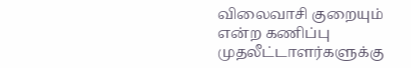விலைவாசி குறையும் என்ற கணிப்பு முதலீட்டாளர்களுக்கு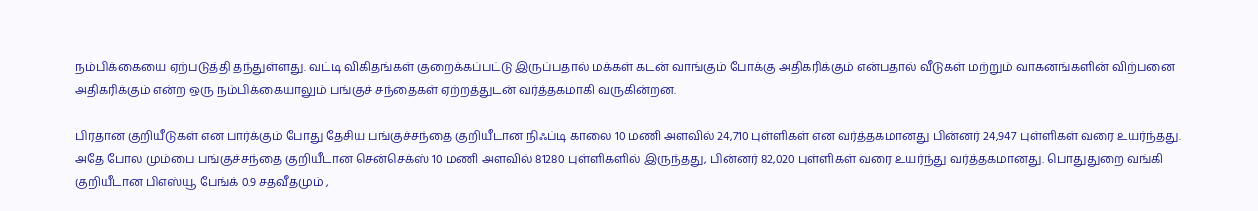நம்பிக்கையை ஏற்படுத்தி தந்துள்ளது. வட்டி விகிதங்கள் குறைக்கப்பட்டு இருப்பதால் மக்கள் கடன் வாங்கும் போக்கு அதிகரிக்கும் என்பதால் வீடுகள் மற்றும் வாகனங்களின் விற்பனை அதிகரிக்கும் என்ற ஒரு நம்பிக்கையாலும் பங்குச் சந்தைகள் ஏற்றத்துடன் வர்த்தகமாகி வருகின்றன.

பிரதான குறியீடுகள் என பார்க்கும் போது தேசிய பங்குச்சந்தை குறியீடான நிஃப்டி காலை 10 மணி அளவில் 24,710 புள்ளிகள் என வர்த்தகமானது பின்னர் 24,947 புள்ளிகள் வரை உயர்ந்தது. அதே போல மும்பை பங்குச்சந்தை குறியீடான சென்செக்ஸ் 10 மணி அளவில் 81280 புள்ளிகளில் இருந்தது, பின்னர் 82,020 புள்ளிகள் வரை உயர்ந்து வர்த்தகமானது. பொதுதுறை வங்கி குறியீடான பிஎஸ்யூ பேங்க் 0.9 சதவீதமும் ,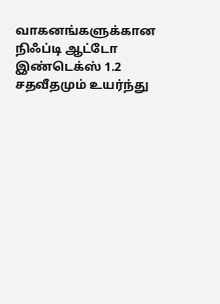வாகனங்களுக்கான நிஃப்டி ஆட்டோ இண்டெக்ஸ் 1.2 சதவீதமும் உயர்ந்து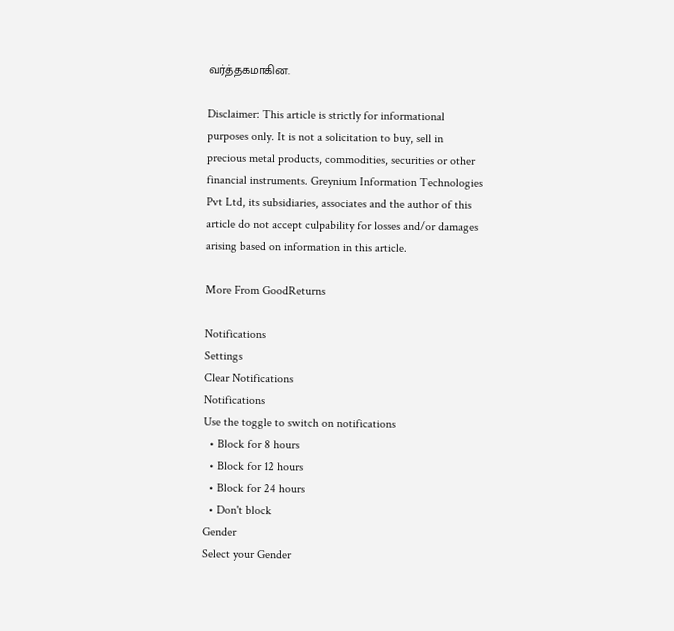வர்த்தகமாகின.

Disclaimer: This article is strictly for informational purposes only. It is not a solicitation to buy, sell in precious metal products, commodities, securities or other financial instruments. Greynium Information Technologies Pvt Ltd, its subsidiaries, associates and the author of this article do not accept culpability for losses and/or damages arising based on information in this article.

More From GoodReturns

Notifications
Settings
Clear Notifications
Notifications
Use the toggle to switch on notifications
  • Block for 8 hours
  • Block for 12 hours
  • Block for 24 hours
  • Don't block
Gender
Select your Gender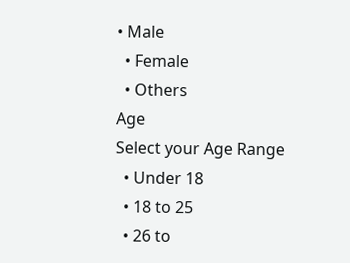• Male
  • Female
  • Others
Age
Select your Age Range
  • Under 18
  • 18 to 25
  • 26 to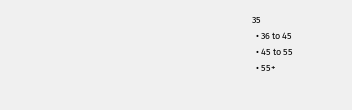35
  • 36 to 45
  • 45 to 55
  • 55+